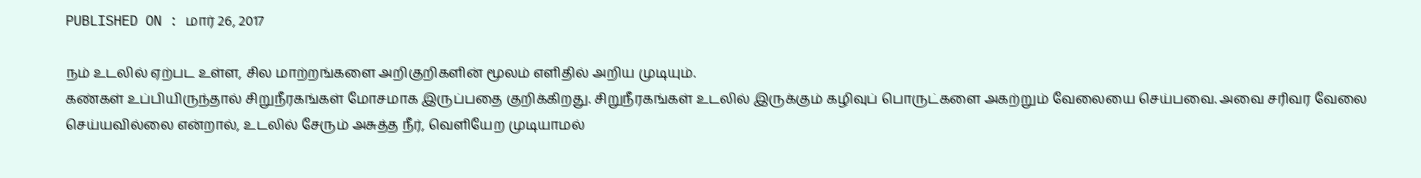PUBLISHED ON : மார் 26, 2017

நம் உடலில் ஏற்பட உள்ள, சில மாற்றங்களை அறிகுறிகளின் மூலம் எளிதில் அறிய முடியும்.
கண்கள் உப்பியிருந்தால் சிறுநீரகங்கள் மோசமாக இருப்பதை குறிக்கிறது. சிறுநீரகங்கள் உடலில் இருக்கும் கழிவுப் பொருட்களை அகற்றும் வேலையை செய்பவை. அவை சரிவர வேலை செய்யவில்லை என்றால், உடலில் சேரும் அசுத்த நீர், வெளியேற முடியாமல்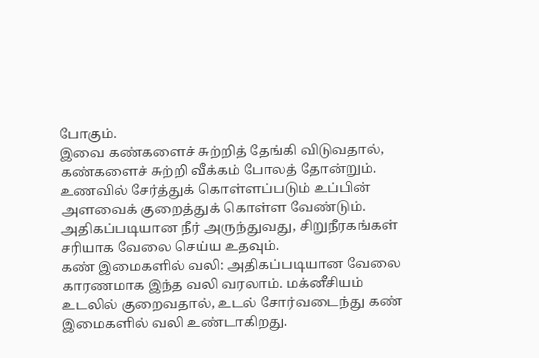போகும்.
இவை கண்களைச் சுற்றித் தேங்கி விடுவதால், கண்களைச் சுற்றி வீக்கம் போலத் தோன்றும். உணவில் சேர்த்துக் கொள்ளப்படும் உப்பின் அளவைக் குறைத்துக் கொள்ள வேண்டும். அதிகப்படியான நீர் அருந்துவது, சிறுநீரகங்கள் சரியாக வேலை செய்ய உதவும்.
கண் இமைகளில் வலி: அதிகப்படியான வேலை காரணமாக இந்த வலி வரலாம். மக்னீசியம் உடலில் குறைவதால், உடல் சோர்வடைந்து கண் இமைகளில் வலி உண்டாகிறது.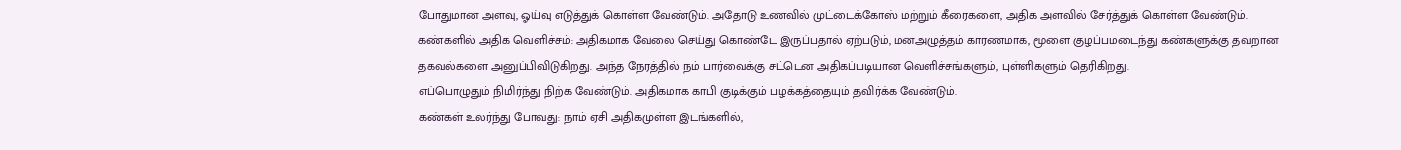போதுமான அளவு, ஓய்வு எடுத்துக் கொள்ள வேண்டும். அதோடு உணவில் முட்டைக்கோஸ் மற்றும் கீரைகளை, அதிக அளவில் சேர்த்துக் கொள்ள வேண்டும்.
கண்களில் அதிக வெளிச்சம்: அதிகமாக வேலை செய்து கொண்டே இருப்பதால் ஏற்படும், மனஅழுத்தம் காரணமாக, மூளை குழப்பமடைந்து கண்களுக்கு தவறான தகவல்களை அனுப்பிவிடுகிறது. அந்த நேரத்தில் நம் பார்வைக்கு சட்டென அதிகப்படியான வெளிச்சங்களும், புள்ளிகளும் தெரிகிறது.
எப்பொழுதும் நிமிர்ந்து நிற்க வேண்டும். அதிகமாக காபி குடிக்கும் பழக்கத்தையும் தவிர்க்க வேண்டும்.
கண்கள் உலர்ந்து போவது: நாம் ஏசி அதிகமுள்ள இடங்களில்,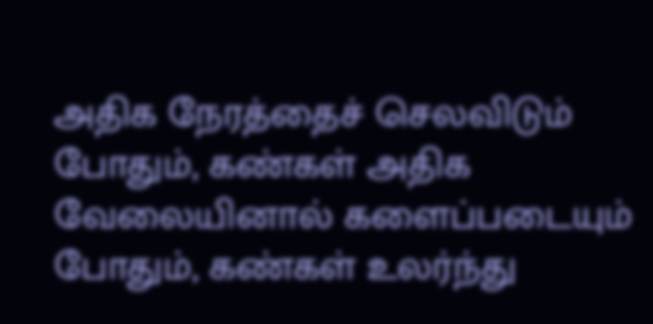அதிக நேரத்தைச் செலவிடும் போதும், கண்கள் அதிக வேலையினால் களைப்படையும் போதும், கண்கள் உலர்ந்து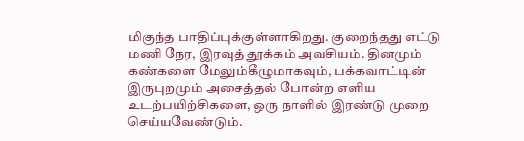மிகுந்த பாதிப்புக்குள்ளாகிறது. குறைந்தது எட்டு மணி நேர, இரவுத் தூக்கம் அவசியம். தினமும் கண்களை மேலும்கீழுமாகவும், பக்கவாட்டின் இருபுறமும் அசைத்தல் போன்ற எளிய உடற்பயிற்சிகளை, ஒரு நாளில் இரண்டு முறை செய்யவேண்டும்.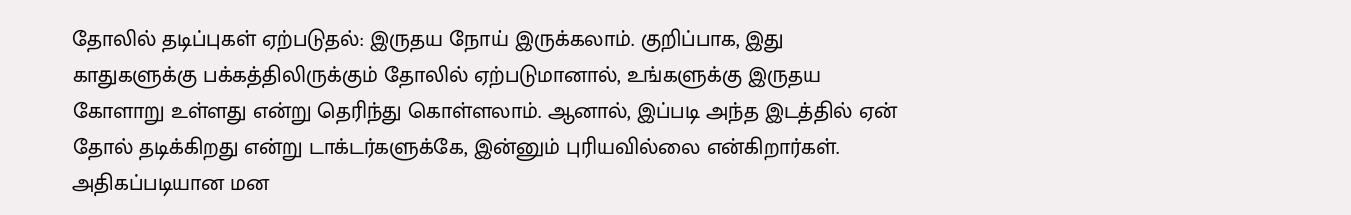தோலில் தடிப்புகள் ஏற்படுதல்: இருதய நோய் இருக்கலாம். குறிப்பாக, இது காதுகளுக்கு பக்கத்திலிருக்கும் தோலில் ஏற்படுமானால், உங்களுக்கு இருதய கோளாறு உள்ளது என்று தெரிந்து கொள்ளலாம். ஆனால், இப்படி அந்த இடத்தில் ஏன் தோல் தடிக்கிறது என்று டாக்டர்களுக்கே, இன்னும் புரியவில்லை என்கிறார்கள். அதிகப்படியான மன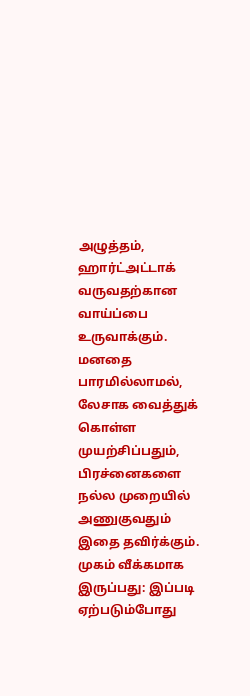அழுத்தம், ஹார்ட்அட்டாக் வருவதற்கான வாய்ப்பை உருவாக்கும். மனதை பாரமில்லாமல், லேசாக வைத்துக் கொள்ள முயற்சிப்பதும், பிரச்னைகளை நல்ல முறையில் அணுகுவதும் இதை தவிர்க்கும்.
முகம் வீக்கமாக இருப்பது: இப்படி ஏற்படும்போது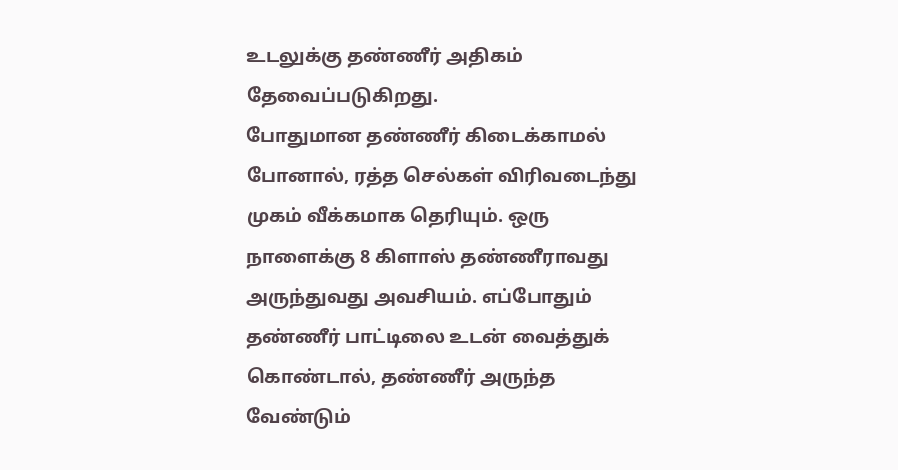உடலுக்கு தண்ணீர் அதிகம் தேவைப்படுகிறது.
போதுமான தண்ணீர் கிடைக்காமல் போனால், ரத்த செல்கள் விரிவடைந்து முகம் வீக்கமாக தெரியும். ஒரு நாளைக்கு 8 கிளாஸ் தண்ணீராவது அருந்துவது அவசியம். எப்போதும் தண்ணீர் பாட்டிலை உடன் வைத்துக் கொண்டால், தண்ணீர் அருந்த வேண்டும்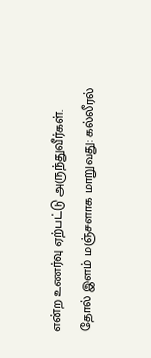என்ற உணர்வு ஏற்பட்டு அருந்துவீர்கள்.
தோல் இளம் மஞ்சளாக மாறுவது: கல்லீரல்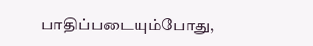பாதிப்படையும்போது,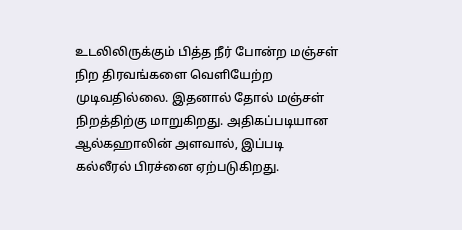உடலிலிருக்கும் பித்த நீர் போன்ற மஞ்சள் நிற திரவங்களை வெளியேற்ற முடிவதில்லை. இதனால் தோல் மஞ்சள் நிறத்திற்கு மாறுகிறது. அதிகப்படியான ஆல்கஹாலின் அளவால், இப்படி கல்லீரல் பிரச்னை ஏற்படுகிறது.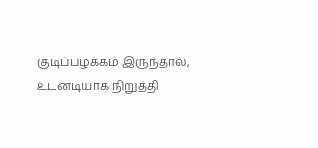குடிப்பழக்கம் இருந்தால், உடனடியாக நிறுத்தி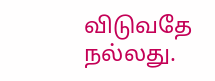விடுவதே நல்லது.